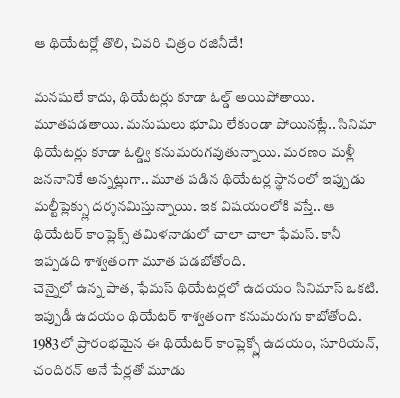ఆ థియేటర్లో తొలి, చివరి చిత్రం రజినీదే!

మనషులే కాదు, థియేటర్లు కూడా ఓల్డ్ అయిపోతాయి. మూతపడతాయి. మనుషులు భూమి లేకుండా పోయినట్లే.. సినిమా థియేటర్లు కూడా ఓల్డ్వి కనుమరుగవుతున్నాయి. మరణం మళ్లీ జననానికే అన్నట్లుగా.. మూత పడిన థియేటర్ల స్థానంలో ఇప్పుడు మల్టీప్లెక్స్లు దర్శనమిస్తున్నాయి. ఇక విషయంలోకి వస్తే.. ఆ థియేటర్ కాంప్లెక్స్ తమిళనాడులో చాలా చాలా ఫేమస్. కానీ ఇప్పడది శాశ్వతంగా మూత పడబోతోంది.
చెన్నైలో ఉన్న పాత, ఫేమస్ థియేటర్లలో ఉదయం సినిమాస్ ఒకటి. ఇప్పుడీ ఉదయం థియేటర్ శాశ్వతంగా కనుమరుగు కాబోతోంది. 1983లో ప్రారంభమైన ఈ థియేటర్ కాంప్లెక్స్లో ఉదయం, సూరియన్, చందిరన్ అనే పేర్లతో మూడు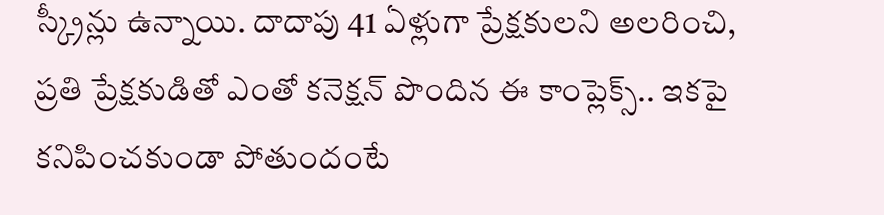స్క్రీన్లు ఉన్నాయి. దాదాపు 41 ఏళ్లుగా ప్రేక్షకులని అలరించి, ప్రతి ప్రేక్షకుడితో ఎంతో కనెక్షన్ పొందిన ఈ కాంప్లెక్స్.. ఇకపై కనిపించకుండా పోతుందంటే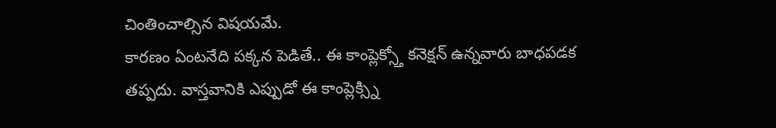చింతించాల్సిన విషయమే.
కారణం ఏంటనేది పక్కన పెడితే.. ఈ కాంప్లెక్స్తో కనెక్షన్ ఉన్నవారు బాధపడక తప్పదు. వాస్తవానికి ఎప్పుడో ఈ కాంప్లెక్స్ని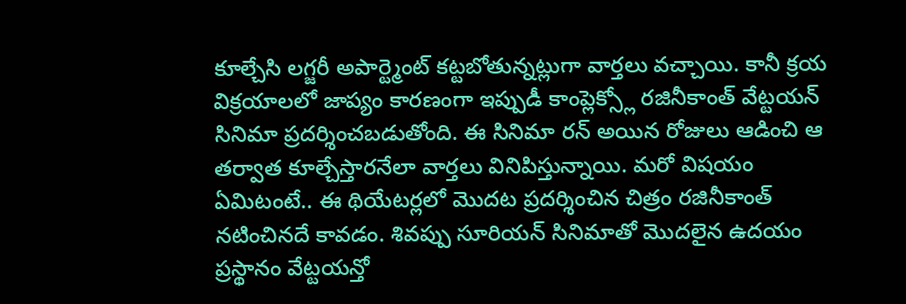కూల్చేసి లగ్జరీ అపార్ట్మెంట్ కట్టబోతున్నట్లుగా వార్తలు వచ్చాయి. కానీ క్రయ విక్రయాలలో జాప్యం కారణంగా ఇప్పుడీ కాంప్లెక్స్లో రజినీకాంత్ వేట్టయన్ సినిమా ప్రదర్శించబడుతోంది. ఈ సినిమా రన్ అయిన రోజులు ఆడించి ఆ తర్వాత కూల్చేస్తారనేలా వార్తలు వినిపిస్తున్నాయి. మరో విషయం ఏమిటంటే.. ఈ థియేటర్లలో మొదట ప్రదర్శించిన చిత్రం రజినీకాంత్ నటించినదే కావడం. శివప్పు సూరియన్ సినిమాతో మొదలైన ఉదయం ప్రస్థానం వేట్టయన్తో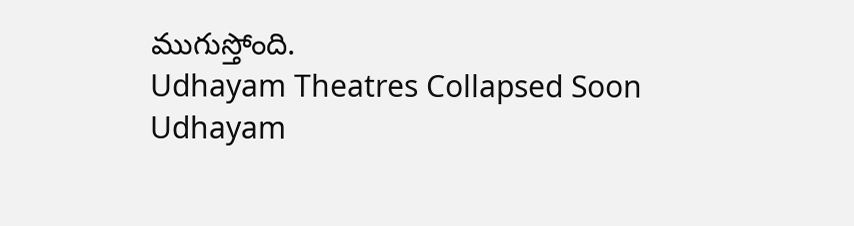ముగుస్తోంది.
Udhayam Theatres Collapsed Soon
Udhayam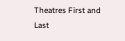Theatres First and Last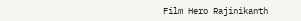Film Hero Rajinikanth